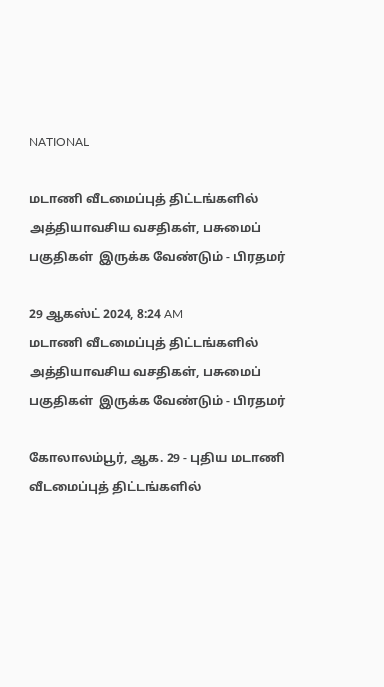NATIONAL

மடாணி வீடமைப்புத் திட்டங்களில் அத்தியாவசிய வசதிகள், பசுமைப் பகுதிகள்  இருக்க வேண்டும் - பிரதமர்

29 ஆகஸ்ட் 2024, 8:24 AM
மடாணி வீடமைப்புத் திட்டங்களில் அத்தியாவசிய வசதிகள், பசுமைப் பகுதிகள்  இருக்க வேண்டும் - பிரதமர்

கோலாலம்பூர், ஆக. 29 - புதிய மடாணி வீடமைப்புத் திட்டங்களில்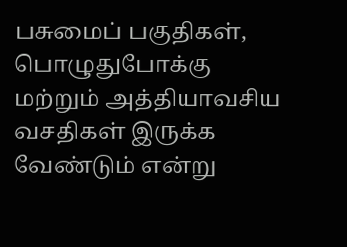பசுமைப் பகுதிகள்,  பொழுதுபோக்கு மற்றும் அத்தியாவசிய வசதிகள் இருக்க வேண்டும் என்று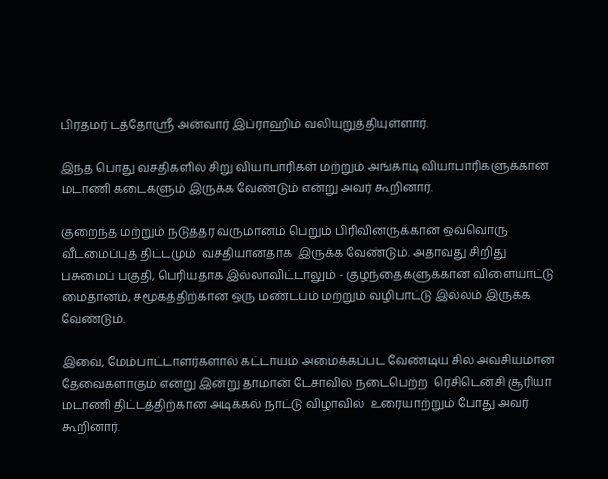பிரதமர் டத்தோஸ்ரீ அன்வார் இப்ராஹிம் வலியுறுத்தியுள்ளார்.

இந்த பொது வசதிகளில் சிறு வியாபாரிகள் மற்றும் அங்காடி வியாபாரிகளுக்கான மடாணி கடைகளும் இருக்க வேண்டும் என்று அவர் கூறினார்.

குறைந்த மற்றும் நடுத்தர வருமானம் பெறும் பிரிவினருக்கான ஒவ்வொரு வீடமைப்புத் திட்டமும்  வசதியானதாக  இருக்க வேண்டும். அதாவது சிறிது பசுமைப் பகுதி, பெரியதாக இல்லாவிட்டாலும் - குழந்தைகளுக்கான விளையாட்டு மைதானம், சமூகத்திற்கான ஒரு மண்டபம் மற்றும் வழிபாட்டு இல்லம் இருக்க வேண்டும்.

இவை, மேம்பாட்டாளர்களால் கட்டாயம் அமைக்கப்பட வேண்டிய சில அவசியமான தேவைகளாகும் என்று இன்று தாமான் டேசாவில் நடைபெற்ற  ரெசிடென்சி சூரியா மடாணி திட்டத்திற்கான அடிக்கல் நாட்டு விழாவில்  உரையாற்றும் போது அவர் கூறினார்.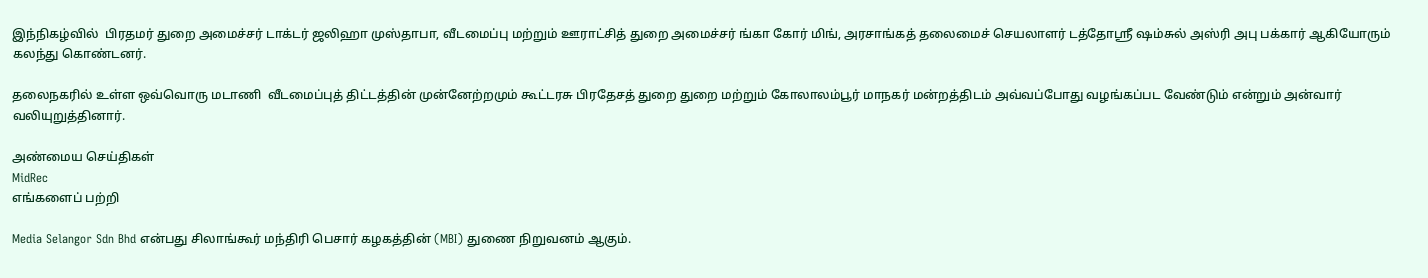இந்நிகழ்வில்  பிரதமர் துறை அமைச்சர் டாக்டர் ஜலிஹா முஸ்தாபா, வீடமைப்பு மற்றும் ஊராட்சித் துறை அமைச்சர் ங்கா கோர் மிங், அரசாங்கத் தலைமைச் செயலாளர் டத்தோஸ்ரீ ஷம்சுல் அஸ்ரி அபு பக்கார் ஆகியோரும்  கலந்து கொண்டனர்.

தலைநகரில் உள்ள ஒவ்வொரு மடாணி  வீடமைப்புத் திட்டத்தின் முன்னேற்றமும் கூட்டரசு பிரதேசத் துறை துறை மற்றும் கோலாலம்பூர் மாநகர் மன்றத்திடம் அவ்வப்போது வழங்கப்பட வேண்டும் என்றும் அன்வார் வலியுறுத்தினார்.

அண்மைய செய்திகள்
MidRec
எங்களைப் பற்றி

Media Selangor Sdn Bhd என்பது சிலாங்கூர் மந்திரி பெசார் கழகத்தின் (MBI) துணை நிறுவனம் ஆகும்.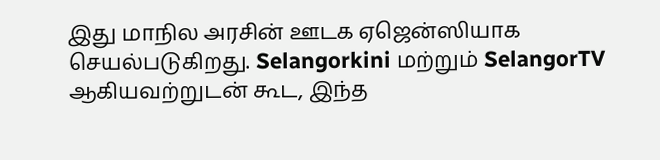இது மாநில அரசின் ஊடக ஏஜென்ஸியாக செயல்படுகிறது. Selangorkini மற்றும் SelangorTV ஆகியவற்றுடன் கூட, இந்த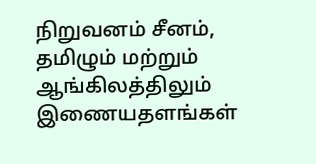நிறுவனம் சீனம், தமிழும் மற்றும் ஆங்கிலத்திலும் இணையதளங்கள்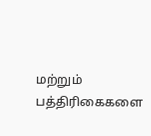மற்றும் பத்திரிகைகளை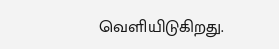வெளியிடுகிறது.